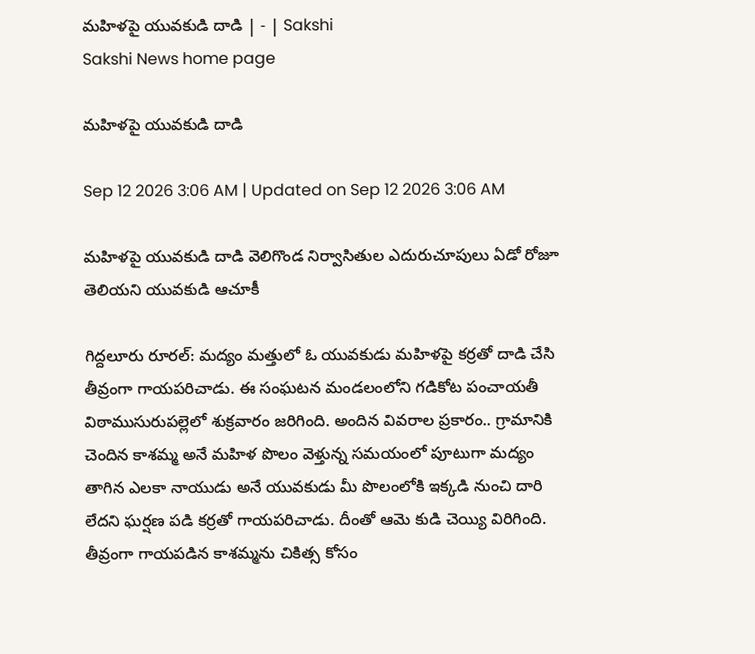మహిళపై యువకుడి దాడి | - | Sakshi
Sakshi News home page

మహిళపై యువకుడి దాడి

Sep 12 2026 3:06 AM | Updated on Sep 12 2026 3:06 AM

మహిళపై యువకుడి దాడి వెలిగొండ నిర్వాసితుల ఎదురుచూపులు ఏడో రోజూ తెలియని యువకుడి ఆచూకీ

గిద్దలూరు రూరల్‌: మద్యం మత్తులో ఓ యువకుడు మహిళపై కర్రతో దాడి చేసి తీవ్రంగా గాయపరిచాడు. ఈ సంఘటన మండలంలోని గడికోట పంచాయతీ విఠాముసురుపల్లెలో శుక్రవారం జరిగింది. అందిన వివరాల ప్రకారం.. గ్రామానికి చెందిన కాశమ్మ అనే మహిళ పొలం వెళ్తున్న సమయంలో పూటుగా మద్యం తాగిన ఎలకా నాయుడు అనే యువకుడు మీ పొలంలోకి ఇక్కడి నుంచి దారి లేదని ఘర్షణ పడి కర్రతో గాయపరిచాడు. దీంతో ఆమె కుడి చెయ్యి విరిగింది. తీవ్రంగా గాయపడిన కాశమ్మను చికిత్స కోసం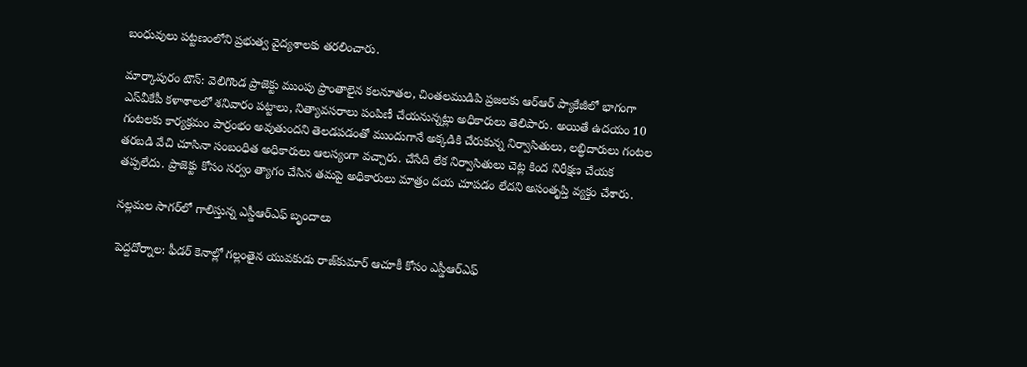బంధువులు పట్టణంలోని ప్రభుత్వ వైద్యశాలకు తరలించారు.

మార్కాపురం టౌన్‌: వెలిగొండ ప్రాజెక్టు ముంపు ప్రాంతాలైన కలనూతల, చింతలముడిపి ప్రజలకు ఆర్‌ఆర్‌ ప్యాకేజీలో భాగంగా ఎస్‌వీకేపీ కళాశాలలో శనివారం పట్టాలు, నిత్యావసరాలు పంపిణీ చేయనున్నట్లు అధికారులు తెలిపారు. అయితే ఉదయం 10 గంటలకు కార్యక్రమం పార్రంభం అవుతుందని తెలడపడంతో ముందుగానే అక్కడికి చేరుకున్న నిర్వాసితులు, లబ్ధిదారులు గంటల తరబడి వేచి చూసినా సంబంధిత అధికారులు ఆలస్యంగా వచ్చారు. చేసేది లేక నిర్వాసితులు చెట్ల కింద నిరీక్షణ చేయక తప్పలేదు. ప్రాజెక్టు కోసం సర్వం త్యాగం చేసిన తమపై అధికారులు మాత్రం దయ చూపడం లేదని అసంతృప్తి వ్యక్తం చేశారు.

నల్లమల సాగర్‌లో గాలిస్తున్న ఎస్డీఆర్‌ఎఫ్‌ బృందాలు

పెద్దదోర్నాల: ఫీడర్‌ కెనాల్లో గల్లంతైన యువకుడు రాజ్‌కుమార్‌ ఆచూకీ కోసం ఎస్డీఆర్‌ఎఫ్‌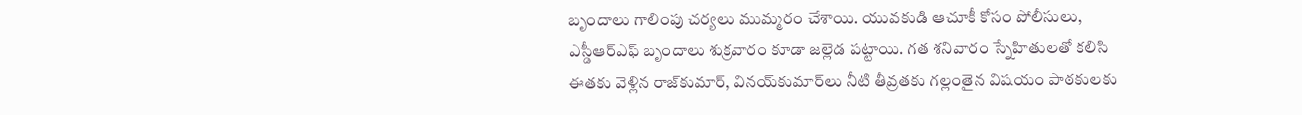బృందాలు గాలింపు చర్యలు ముమ్మరం చేశాయి. యువకుడి ఆచూకీ కోసం పోలీసులు, ఎస్డీఆర్‌ఎఫ్‌ బృందాలు శుక్రవారం కూడా జల్లెడ పట్టాయి. గత శనివారం స్నేహితులతో కలిసి ఈతకు వెళ్లిన రాజ్‌కుమార్‌, వినయ్‌కుమార్‌లు నీటి తీవ్రతకు గల్లంతైన విషయం పాఠకులకు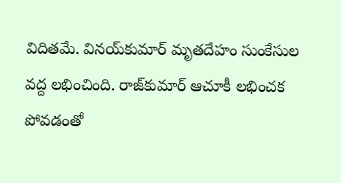విదితమే. వినయ్‌కుమార్‌ మృతదేహం సుంకేసుల వద్ద లభించింది. రాజ్‌కుమార్‌ ఆచూకీ లభించక పోవడంతో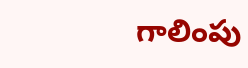గాలింపు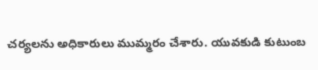చర్యలను అధికారులు ముమ్మరం చేశారు. యువకుడి కుటుంబ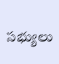సభ్యులు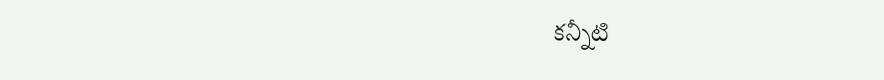కన్నీటి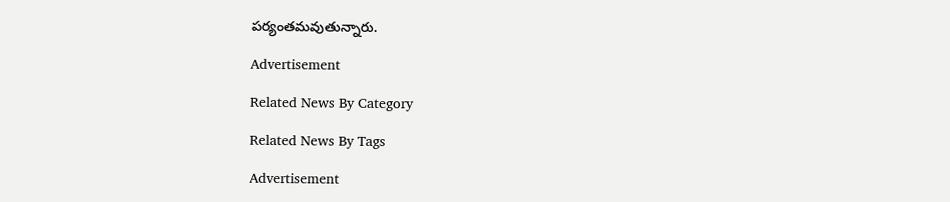పర్యంతమవుతున్నారు.

Advertisement

Related News By Category

Related News By Tags

Advertisement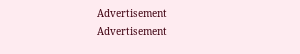Advertisement
Advertisement